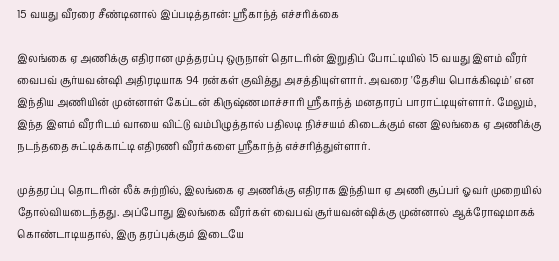15 வயது வீரரை சீண்டினால் இப்படித்தான்: ஸ்ரீகாந்த் எச்சரிக்கை

இலங்கை ஏ அணிக்கு எதிரான முத்தரப்பு ஒருநாள் தொடரின் இறுதிப் போட்டியில் 15 வயது இளம் வீரர் வைபவ் சூர்யவன்ஷி அதிரடியாக 94 ரன்கள் குவித்து அசத்தியுள்ளார். அவரை 'தேசிய பொக்கிஷம்' என இந்திய அணியின் முன்னாள் கேப்டன் கிருஷ்ணமாச்சாரி ஸ்ரீகாந்த் மனதாரப் பாராட்டியுள்ளார். மேலும், இந்த இளம் வீரரிடம் வாயை விட்டு வம்பிழுத்தால் பதிலடி நிச்சயம் கிடைக்கும் என இலங்கை ஏ அணிக்கு நடந்ததை சுட்டிக்காட்டி எதிரணி வீரர்களை ஸ்ரீகாந்த் எச்சரித்துள்ளார்.

முத்தரப்பு தொடரின் லீக் சுற்றில், இலங்கை ஏ அணிக்கு எதிராக இந்தியா ஏ அணி சூப்பர் ஓவர் முறையில் தோல்வியடைந்தது. அப்போது இலங்கை வீரர்கள் வைபவ் சூர்யவன்ஷிக்கு முன்னால் ஆக்ரோஷமாகக் கொண்டாடியதால், இரு தரப்புக்கும் இடையே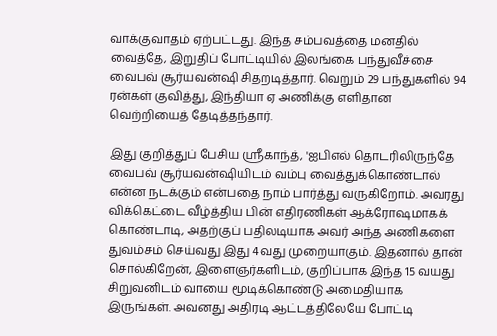வாக்குவாதம் ஏற்பட்டது. இந்த சம்பவத்தை மனதில் வைத்தே, இறுதிப் போட்டியில் இலங்கை பந்துவீச்சை வைபவ் சூர்யவன்ஷி சிதறடித்தார். வெறும் 29 பந்துகளில் 94 ரன்கள் குவித்து, இந்தியா ஏ அணிக்கு எளிதான வெற்றியைத் தேடித்தந்தார்.

இது குறித்துப் பேசிய ஸ்ரீகாந்த், 'ஐபிஎல் தொடரிலிருந்தே வைபவ் சூர்யவன்ஷியிடம் வம்பு வைத்துக்கொண்டால் என்ன நடக்கும் என்பதை நாம் பார்த்து வருகிறோம். அவரது விக்கெட்டை வீழ்த்திய பின் எதிரணிகள் ஆக்ரோஷமாகக் கொண்டாடி, அதற்குப் பதிலடியாக அவர் அந்த அணிகளை துவம்சம் செய்வது இது 4வது முறையாகும். இதனால் தான் சொல்கிறேன், இளைஞர்களிடம், குறிப்பாக இந்த 15 வயது சிறுவனிடம் வாயை மூடிக்கொண்டு அமைதியாக இருங்கள். அவனது அதிரடி ஆட்டத்திலேயே போட்டி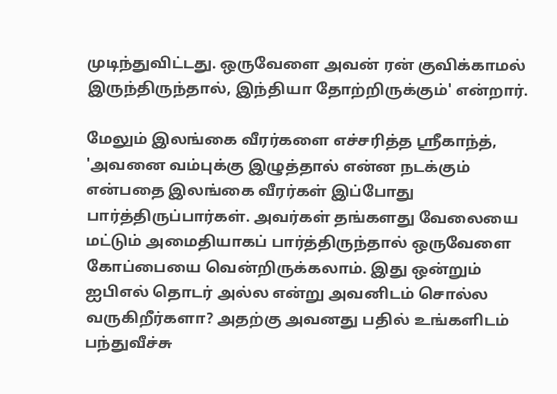முடிந்துவிட்டது. ஒருவேளை அவன் ரன் குவிக்காமல் இருந்திருந்தால், இந்தியா தோற்றிருக்கும்' என்றார்.

மேலும் இலங்கை வீரர்களை எச்சரித்த ஸ்ரீகாந்த், 'அவனை வம்புக்கு இழுத்தால் என்ன நடக்கும் என்பதை இலங்கை வீரர்கள் இப்போது பார்த்திருப்பார்கள். அவர்கள் தங்களது வேலையை மட்டும் அமைதியாகப் பார்த்திருந்தால் ஒருவேளை கோப்பையை வென்றிருக்கலாம். இது ஒன்றும் ஐபிஎல் தொடர் அல்ல என்று அவனிடம் சொல்ல வருகிறீர்களா? அதற்கு அவனது பதில் உங்களிடம் பந்துவீச்சு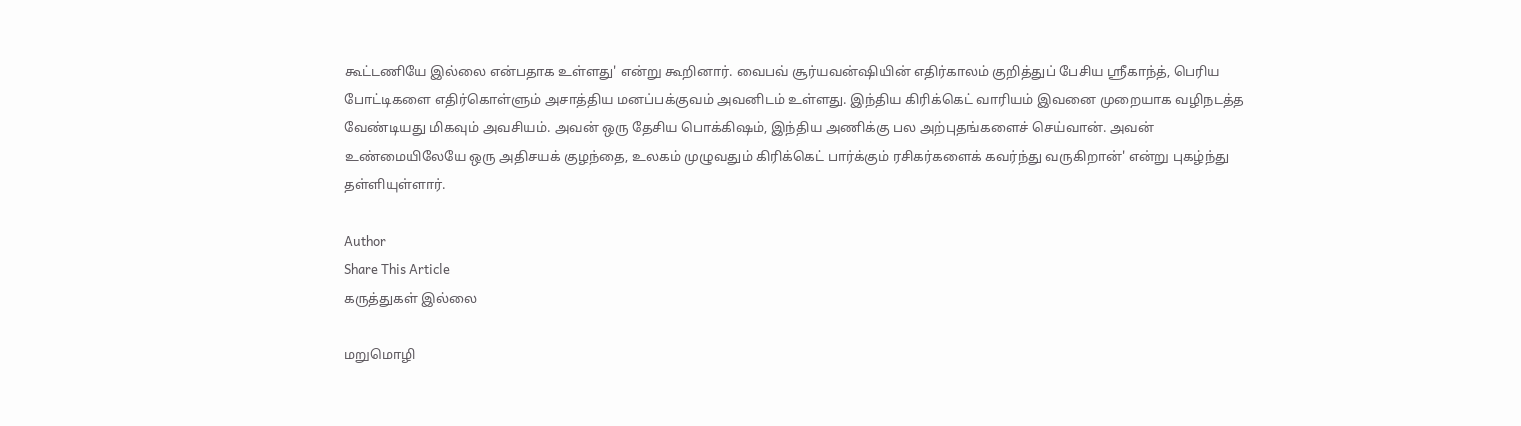கூட்டணியே இல்லை என்பதாக உள்ளது' என்று கூறினார். வைபவ் சூர்யவன்ஷியின் எதிர்காலம் குறித்துப் பேசிய ஸ்ரீகாந்த், பெரிய போட்டிகளை எதிர்கொள்ளும் அசாத்திய மனப்பக்குவம் அவனிடம் உள்ளது. இந்திய கிரிக்கெட் வாரியம் இவனை முறையாக வழிநடத்த வேண்டியது மிகவும் அவசியம். அவன் ஒரு தேசிய பொக்கிஷம், இந்திய அணிக்கு பல அற்புதங்களைச் செய்வான். அவன் உண்மையிலேயே ஒரு அதிசயக் குழந்தை, உலகம் முழுவதும் கிரிக்கெட் பார்க்கும் ரசிகர்களைக் கவர்ந்து வருகிறான்' என்று புகழ்ந்து தள்ளியுள்ளார்.

Author
Share This Article
கருத்துகள் இல்லை

மறுமொழி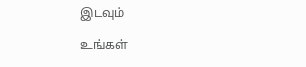இடவும்

உங்கள்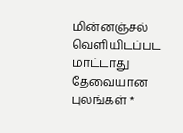மின்னஞ்சல் வெளியிடப்பட மாட்டாது தேவையான புலங்கள் *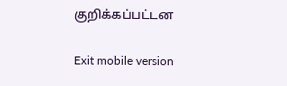குறிக்கப்பட்டன

Exit mobile version